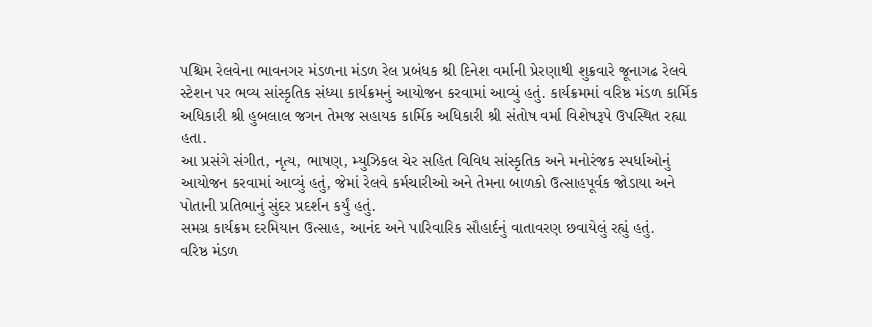પશ્ચિમ રેલવેના ભાવનગર મંડળના મંડળ રેલ પ્રબંધક શ્રી દિનેશ વર્માની પ્રેરણાથી શુક્રવારે જૂનાગઢ રેલવે સ્ટેશન પર ભવ્ય સાંસ્કૃતિક સંધ્યા કાર્યક્રમનું આયોજન કરવામાં આવ્યું હતું. કાર્યક્રમમાં વરિષ્ઠ મંડળ કાર્મિક અધિકારી શ્રી હુબલાલ જગન તેમજ સહાયક કાર્મિક અધિકારી શ્રી સંતોષ વર્મા વિશેષરૂપે ઉપસ્થિત રહ્યા હતા.
આ પ્રસંગે સંગીત, નૃત્ય, ભાષણ, મ્યુઝિકલ ચેર સહિત વિવિધ સાંસ્કૃતિક અને મનોરંજક સ્પર્ધાઓનું આયોજન કરવામાં આવ્યું હતું, જેમાં રેલવે કર્મચારીઓ અને તેમના બાળકો ઉત્સાહપૂર્વક જોડાયા અને પોતાની પ્રતિભાનું સુંદર પ્રદર્શન કર્યું હતું.
સમગ્ર કાર્યક્રમ દરમિયાન ઉત્સાહ, આનંદ અને પારિવારિક સૌહાર્દનું વાતાવરણ છવાયેલું રહ્યું હતું.
વરિષ્ઠ મંડળ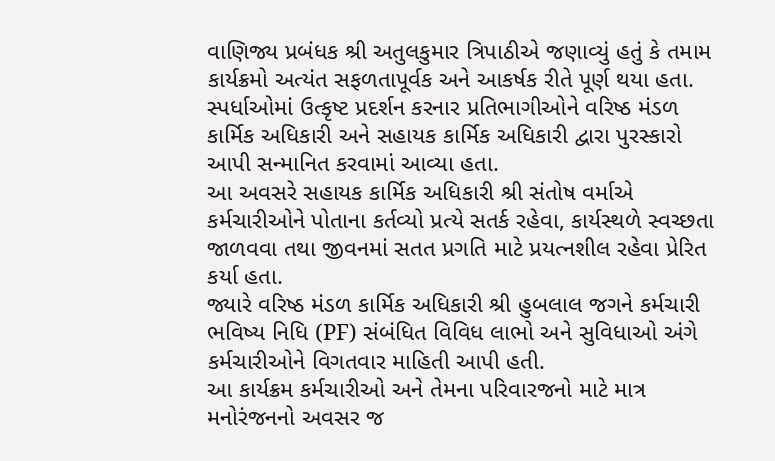વાણિજ્ય પ્રબંધક શ્રી અતુલકુમાર ત્રિપાઠીએ જણાવ્યું હતું કે તમામ કાર્યક્રમો અત્યંત સફળતાપૂર્વક અને આકર્ષક રીતે પૂર્ણ થયા હતા. સ્પર્ધાઓમાં ઉત્કૃષ્ટ પ્રદર્શન કરનાર પ્રતિભાગીઓને વરિષ્ઠ મંડળ કાર્મિક અધિકારી અને સહાયક કાર્મિક અધિકારી દ્વારા પુરસ્કારો આપી સન્માનિત કરવામાં આવ્યા હતા.
આ અવસરે સહાયક કાર્મિક અધિકારી શ્રી સંતોષ વર્માએ કર્મચારીઓને પોતાના કર્તવ્યો પ્રત્યે સતર્ક રહેવા, કાર્યસ્થળે સ્વચ્છતા જાળવવા તથા જીવનમાં સતત પ્રગતિ માટે પ્રયત્નશીલ રહેવા પ્રેરિત કર્યા હતા.
જ્યારે વરિષ્ઠ મંડળ કાર્મિક અધિકારી શ્રી હુબલાલ જગને કર્મચારી ભવિષ્ય નિધિ (PF) સંબંધિત વિવિધ લાભો અને સુવિધાઓ અંગે કર્મચારીઓને વિગતવાર માહિતી આપી હતી.
આ કાર્યક્રમ કર્મચારીઓ અને તેમના પરિવારજનો માટે માત્ર મનોરંજનનો અવસર જ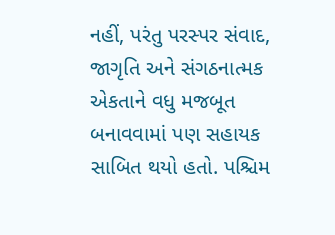નહીં, પરંતુ પરસ્પર સંવાદ, જાગૃતિ અને સંગઠનાત્મક એકતાને વધુ મજબૂત બનાવવામાં પણ સહાયક સાબિત થયો હતો. પશ્ચિમ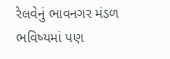રેલવેનું ભાવનગર મંડળ ભવિષ્યમાં પણ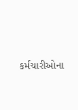કર્મચારીઓના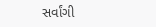સર્વાંગી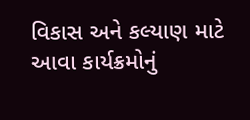વિકાસ અને કલ્યાણ માટે આવા કાર્યક્રમોનું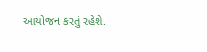આયોજન કરતું રહેશે.